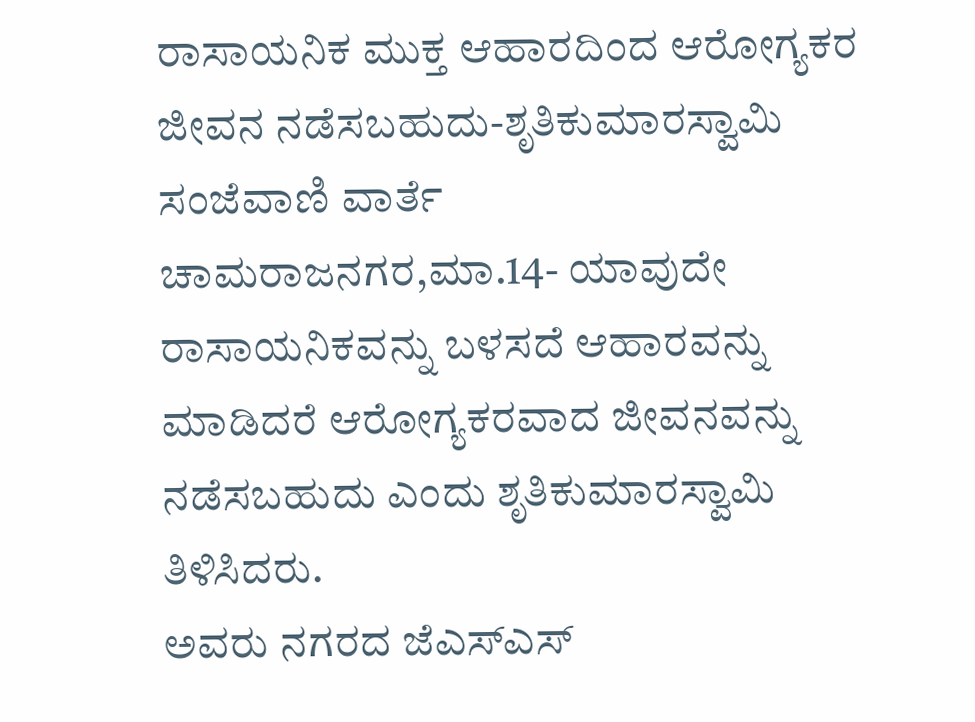ರಾಸಾಯನಿಕ ಮುಕ್ತ ಆಹಾರದಿಂದ ಆರೋಗ್ಯಕರ ಜೀವನ ನಡೆಸಬಹುದು-ಶೃತಿಕುಮಾರಸ್ವಾಮಿ
ಸಂಜೆವಾಣಿ ವಾರ್ತೆ
ಚಾಮರಾಜನಗರ,ಮಾ.14- ಯಾವುದೇ ರಾಸಾಯನಿಕವನ್ನು ಬಳಸದೆ ಆಹಾರವನ್ನು ಮಾಡಿದರೆ ಆರೋಗ್ಯಕರವಾದ ಜೀವನವನ್ನು ನಡೆಸಬಹುದು ಎಂದು ಶೃತಿಕುಮಾರಸ್ವಾಮಿ ತಿಳಿಸಿದರು.
ಅವರು ನಗರದ ಜೆಎಸ್‍ಎಸ್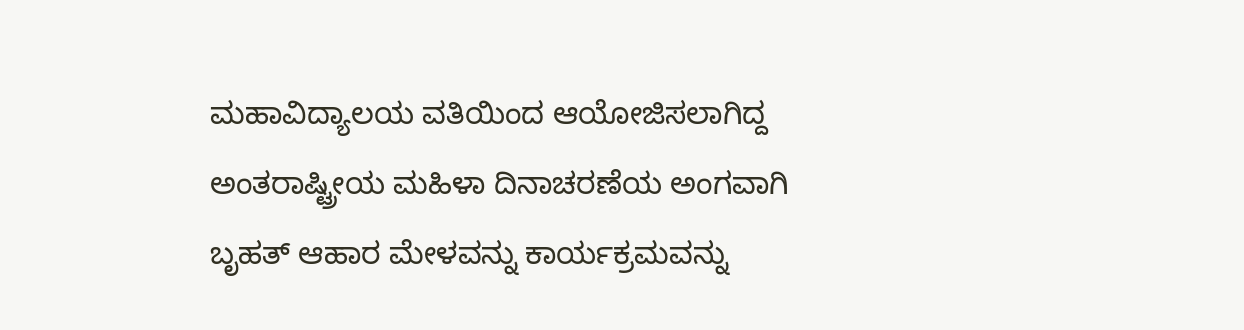ಮಹಾವಿದ್ಯಾಲಯ ವತಿಯಿಂದ ಆಯೋಜಿಸಲಾಗಿದ್ದ ಅಂತರಾಷ್ಟ್ರೀಯ ಮಹಿಳಾ ದಿನಾಚರಣೆಯ ಅಂಗವಾಗಿ ಬೃಹತ್ ಆಹಾರ ಮೇಳವನ್ನು ಕಾರ್ಯಕ್ರಮವನ್ನು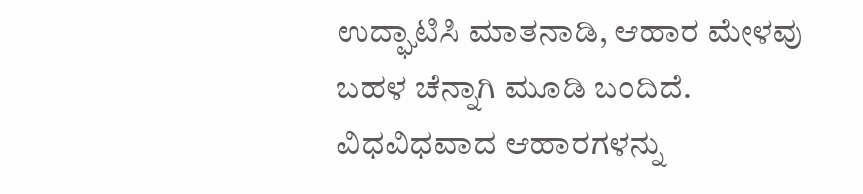ಉದ್ಘಾಟಿಸಿ ಮಾತನಾಡಿ, ಆಹಾರ ಮೇಳವು ಬಹಳ ಚೆನ್ನಾಗಿ ಮೂಡಿ ಬಂದಿದೆ. ವಿಧವಿಧವಾದ ಆಹಾರಗಳನ್ನು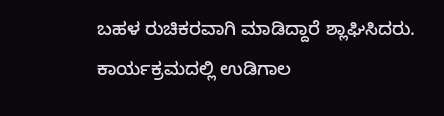ಬಹಳ ರುಚಿಕರವಾಗಿ ಮಾಡಿದ್ದಾರೆ ಶ್ಲಾಘಿಸಿದರು.
ಕಾರ್ಯಕ್ರಮದಲ್ಲಿ ಉಡಿಗಾಲ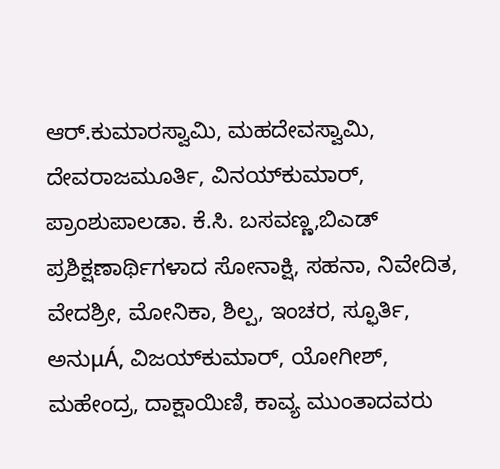ಆರ್.ಕುಮಾರಸ್ವಾಮಿ, ಮಹದೇವಸ್ವಾಮಿ, ದೇವರಾಜಮೂರ್ತಿ, ವಿನಯ್‍ಕುಮಾರ್, ಪ್ರಾಂಶುಪಾಲಡಾ. ಕೆ.ಸಿ. ಬಸವಣ್ಣ,ಬಿಎಡ್ ಪ್ರಶಿಕ್ಷಣಾರ್ಥಿಗಳಾದ ಸೋನಾಕ್ಷಿ, ಸಹನಾ, ನಿವೇದಿತ, ವೇದಶ್ರೀ, ಮೋನಿಕಾ, ಶಿಲ್ಪ, ಇಂಚರ, ಸ್ಫೂರ್ತಿ, ಅನುμÁ, ವಿಜಯ್‍ಕುಮಾರ್, ಯೋಗೀಶ್, ಮಹೇಂದ್ರ, ದಾಕ್ಷಾಯಿಣಿ, ಕಾವ್ಯ ಮುಂತಾದವರು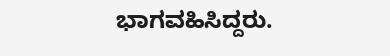ಭಾಗವಹಿಸಿದ್ದರು.